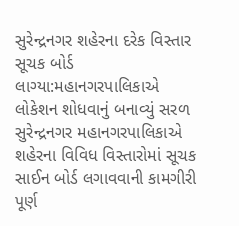સુરેન્દ્રનગર શહેરના દરેક વિસ્તાર સૂચક બોર્ડ લાગ્યા:મહાનગરપાલિકાએ લોકેશન શોધવાનું બનાવ્યું સરળ
સુરેન્દ્રનગર મહાનગરપાલિકાએ શહેરના વિવિધ વિસ્તારોમાં સૂચક સાઈન બોર્ડ લગાવવાની કામગીરી પૂર્ણ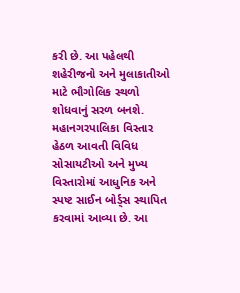કરી છે. આ પહેલથી શહેરીજનો અને મુલાકાતીઓ માટે ભૌગોલિક સ્થળો શોધવાનું સરળ બનશે. મહાનગરપાલિકા વિસ્તાર હેઠળ આવતી વિવિધ સોસાયટીઓ અને મુખ્ય વિસ્તારોમાં આધુનિક અને સ્પષ્ટ સાઈન બોર્ડ્સ સ્થાપિત કરવામાં આવ્યા છે. આ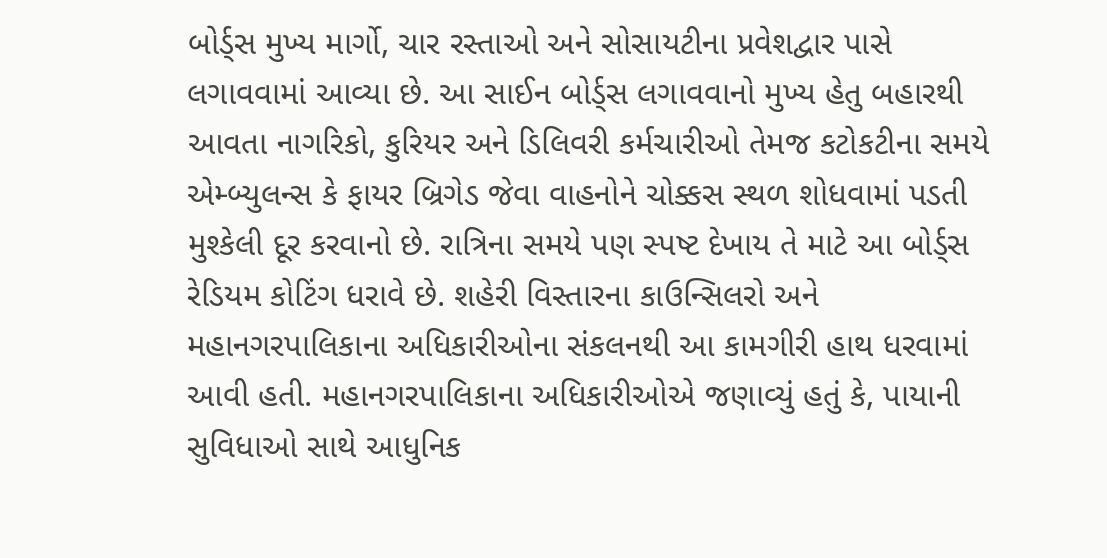બોર્ડ્સ મુખ્ય માર્ગો, ચાર રસ્તાઓ અને સોસાયટીના પ્રવેશદ્વાર પાસે લગાવવામાં આવ્યા છે. આ સાઈન બોર્ડ્સ લગાવવાનો મુખ્ય હેતુ બહારથી આવતા નાગરિકો, કુરિયર અને ડિલિવરી કર્મચારીઓ તેમજ કટોકટીના સમયે એમ્બ્યુલન્સ કે ફાયર બ્રિગેડ જેવા વાહનોને ચોક્કસ સ્થળ શોધવામાં પડતી મુશ્કેલી દૂર કરવાનો છે. રાત્રિના સમયે પણ સ્પષ્ટ દેખાય તે માટે આ બોર્ડ્સ રેડિયમ કોટિંગ ધરાવે છે. શહેરી વિસ્તારના કાઉન્સિલરો અને મહાનગરપાલિકાના અધિકારીઓના સંકલનથી આ કામગીરી હાથ ધરવામાં આવી હતી. મહાનગરપાલિકાના અધિકારીઓએ જણાવ્યું હતું કે, પાયાની સુવિધાઓ સાથે આધુનિક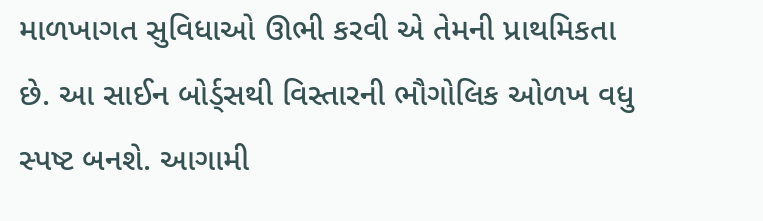માળખાગત સુવિધાઓ ઊભી કરવી એ તેમની પ્રાથમિકતા છે. આ સાઈન બોર્ડ્સથી વિસ્તારની ભૌગોલિક ઓળખ વધુ સ્પષ્ટ બનશે. આગામી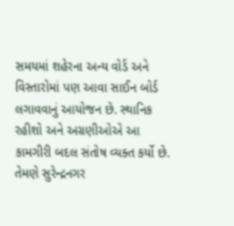સમયમાં શહેરના અન્ય વોર્ડ અને વિસ્તારોમાં પણ આવા સાઈન બોર્ડ લગાવવાનું આયોજન છે. સ્થાનિક રહીશો અને અગ્રણીઓએ આ કામગીરી બદલ સંતોષ વ્યક્ત કર્યો છે. તેમણે સુરેન્દ્રનગર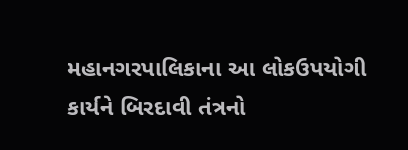મહાનગરપાલિકાના આ લોકઉપયોગી કાર્યને બિરદાવી તંત્રનો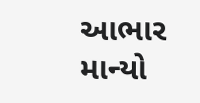આભાર માન્યો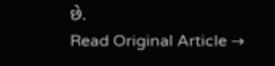છે.
Read Original Article →